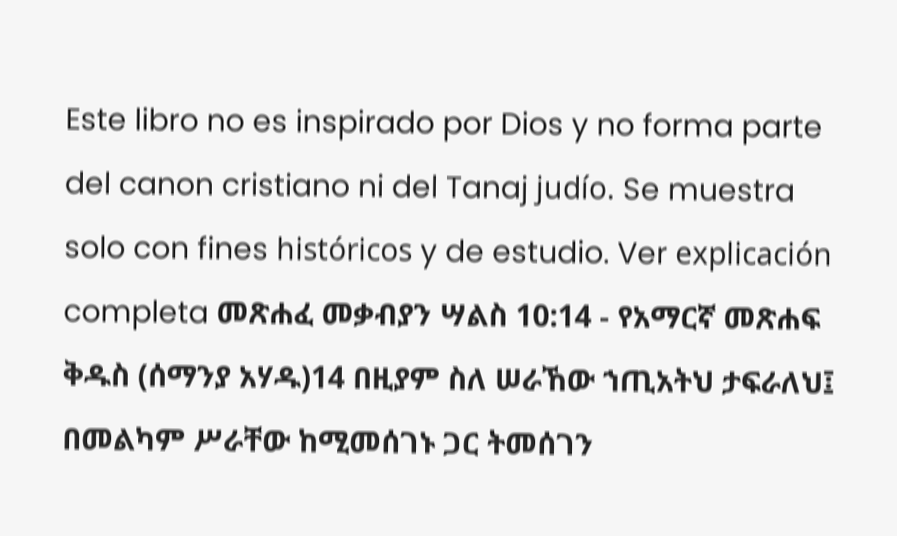Este libro no es inspirado por Dios y no forma parte del canon cristiano ni del Tanaj judío. Se muestra solo con fines históricos y de estudio. Ver explicación completa መጽሐፈ መቃብያን ሣልስ 10:14 - የአማርኛ መጽሐፍ ቅዱስ (ሰማንያ አሃዱ)14 በዚያም ስለ ሠራኸው ኀጢአትህ ታፍራለህ፤ በመልካም ሥራቸው ከሚመሰገኑ ጋር ትመሰገን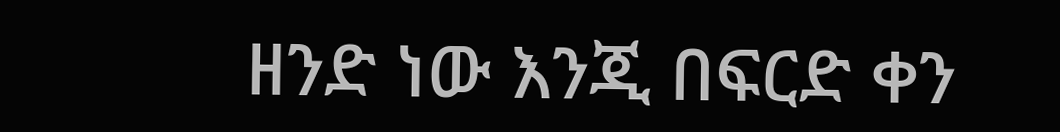ዘንድ ነው እንጂ በፍርድ ቀን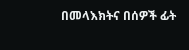በመላእክትና በሰዎች ፊት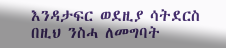እንዳታፍር ወደዚያ ሳትደርስ በዚህ ንስሓ ለመግባት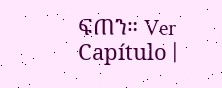ፍጠን። Ver Capítulo |